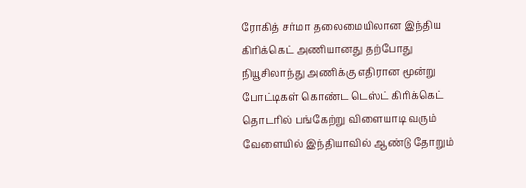ரோகித் சர்மா தலைமையிலான இந்திய கிரிக்கெட் அணியானது தற்போது நியூசிலாந்து அணிக்கு எதிரான மூன்று போட்டிகள் கொண்ட டெஸ்ட் கிரிக்கெட் தொடரில் பங்கேற்று விளையாடி வரும் வேளையில் இந்தியாவில் ஆண்டு தோறும்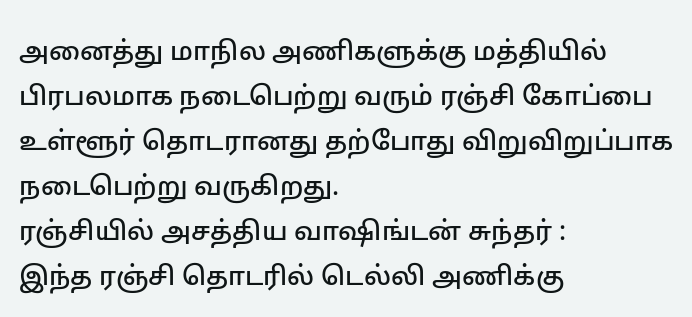அனைத்து மாநில அணிகளுக்கு மத்தியில் பிரபலமாக நடைபெற்று வரும் ரஞ்சி கோப்பை உள்ளூர் தொடரானது தற்போது விறுவிறுப்பாக நடைபெற்று வருகிறது.
ரஞ்சியில் அசத்திய வாஷிங்டன் சுந்தர் :
இந்த ரஞ்சி தொடரில் டெல்லி அணிக்கு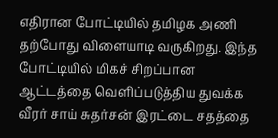எதிரான போட்டியில் தமிழக அணி தற்போது விளையாடி வருகிறது. இந்த போட்டியில் மிகச் சிறப்பான ஆட்டத்தை வெளிப்படுத்திய துவக்க வீரர் சாய் சுதர்சன் இரட்டை சதத்தை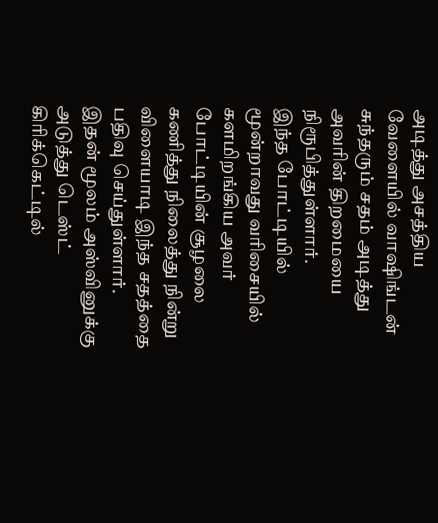அடித்து அசத்திய வேளையில் வாஷிங்டன் சுந்தரும் சதம் அடித்து அவரின் திறமையை நிரூபித்துள்ளார்.
இந்த போட்டியில் மூன்றாவது வரிசையில் களமிறங்கிய அவர் போட்டியின் சூழலை கணித்து நிலைத்து நின்று விளையாடி இந்த சதத்தை பதிவு செய்துள்ளார். இதன் மூலம் அஸ்வினுக்கு அடுத்து டெஸ்ட் கிரிக்கெட்டில்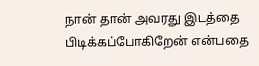நான் தான் அவரது இடத்தை பிடிக்கப்போகிறேன் என்பதை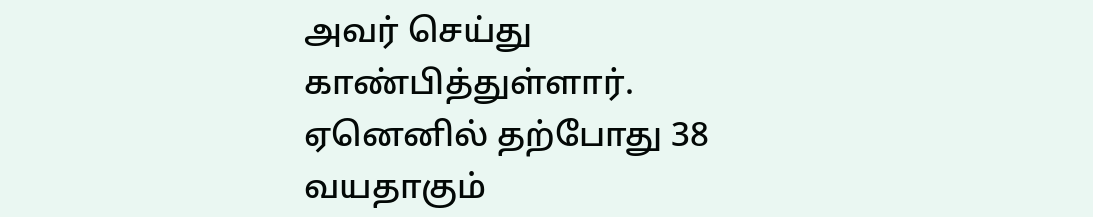அவர் செய்து காண்பித்துள்ளார்.
ஏனெனில் தற்போது 38 வயதாகும்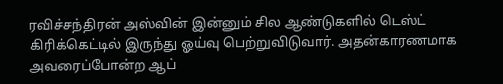ரவிச்சந்திரன் அஸ்வின் இன்னும் சில ஆண்டுகளில் டெஸ்ட் கிரிக்கெட்டில் இருந்து ஓய்வு பெற்றுவிடுவார். அதன்காரணமாக அவரைப்போன்ற ஆப்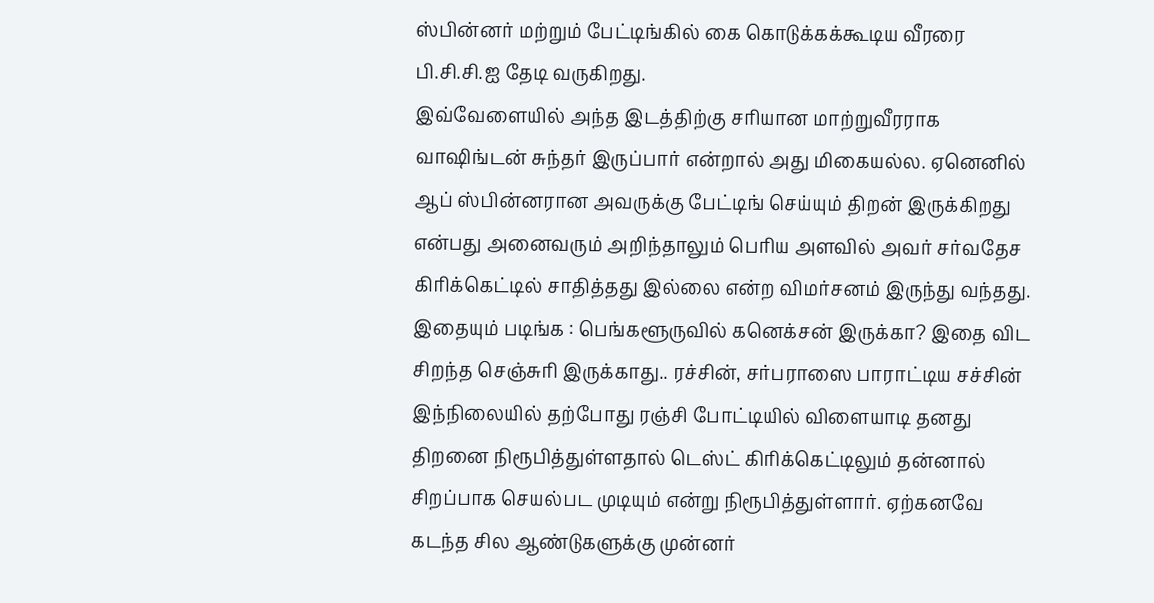ஸ்பின்னர் மற்றும் பேட்டிங்கில் கை கொடுக்கக்கூடிய வீரரை பி.சி.சி.ஐ தேடி வருகிறது.
இவ்வேளையில் அந்த இடத்திற்கு சரியான மாற்றுவீரராக வாஷிங்டன் சுந்தர் இருப்பார் என்றால் அது மிகையல்ல. ஏனெனில் ஆப் ஸ்பின்னரான அவருக்கு பேட்டிங் செய்யும் திறன் இருக்கிறது என்பது அனைவரும் அறிந்தாலும் பெரிய அளவில் அவர் சர்வதேச கிரிக்கெட்டில் சாதித்தது இல்லை என்ற விமர்சனம் இருந்து வந்தது.
இதையும் படிங்க : பெங்களூருவில் கனெக்சன் இருக்கா? இதை விட சிறந்த செஞ்சுரி இருக்காது.. ரச்சின், சர்பராஸை பாராட்டிய சச்சின்
இந்நிலையில் தற்போது ரஞ்சி போட்டியில் விளையாடி தனது திறனை நிரூபித்துள்ளதால் டெஸ்ட் கிரிக்கெட்டிலும் தன்னால் சிறப்பாக செயல்பட முடியும் என்று நிரூபித்துள்ளார். ஏற்கனவே கடந்த சில ஆண்டுகளுக்கு முன்னர்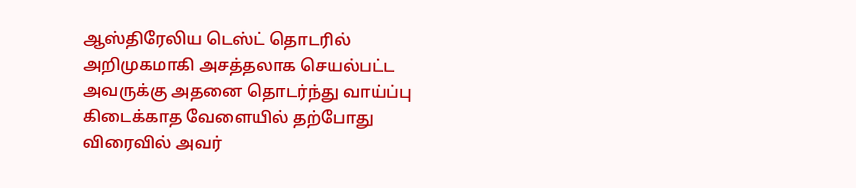ஆஸ்திரேலிய டெஸ்ட் தொடரில் அறிமுகமாகி அசத்தலாக செயல்பட்ட அவருக்கு அதனை தொடர்ந்து வாய்ப்பு கிடைக்காத வேளையில் தற்போது விரைவில் அவர்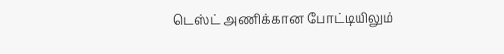டெஸ்ட் அணிக்கான போட்டியிலும்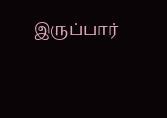இருப்பார்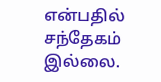என்பதில் சந்தேகம் இல்லை.